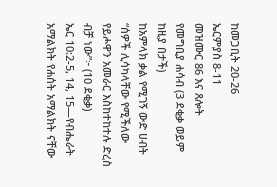ከመጋቢት 20-26
ኤርምያስ 8-11
መዝሙር 86 እና ጸሎት
የመግቢያ ሐሳብ (3 ደቂቃ ወይም ከዚያ በታች)
ከአምላክ ቃል የሚገኝ ውድ ሀብት
“ሰዎች ሊሳካላቸው የሚችለው የይሖዋን አመራር እስከተከተሉ ድረስ ብቻ ነው”፦ (10 ደቂቃ)
ኤር 10:2-5, 14, 15—የብሔራት አማልክት የሐሰት አማልክት ናቸው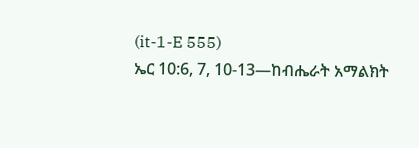(it-1-E 555)
ኤር 10:6, 7, 10-13—ከብሔራት አማልክት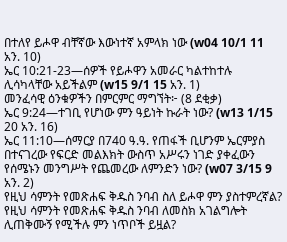በተለየ ይሖዋ ብቸኛው እውነተኛ አምላክ ነው (w04 10/1 11 አን. 10)
ኤር 10:21-23—ሰዎች የይሖዋን አመራር ካልተከተሉ ሊሳካላቸው አይችልም (w15 9/1 15 አን. 1)
መንፈሳዊ ዕንቁዎችን በምርምር ማግኘት፦ (8 ደቂቃ)
ኤር 9:24—ተገቢ የሆነው ምን ዓይነት ኩራት ነው? (w13 1/15 20 አን. 16)
ኤር 11:10—ሰማርያ በ740 ዓ.ዓ. የጠፋች ቢሆንም ኤርምያስ በተናገረው የፍርድ መልእክት ውስጥ አሥሩን ነገድ ያቀፈውን የሰሜኑን መንግሥት የጨመረው ለምንድን ነው? (w07 3/15 9 አን. 2)
የዚህ ሳምንት የመጽሐፍ ቅዱስ ንባብ ስለ ይሖዋ ምን ያስተምረኛል?
የዚህ ሳምንት የመጽሐፍ ቅዱስ ንባብ ለመስክ አገልግሎት ሊጠቅሙኝ የሚችሉ ምን ነጥቦች ይዟል?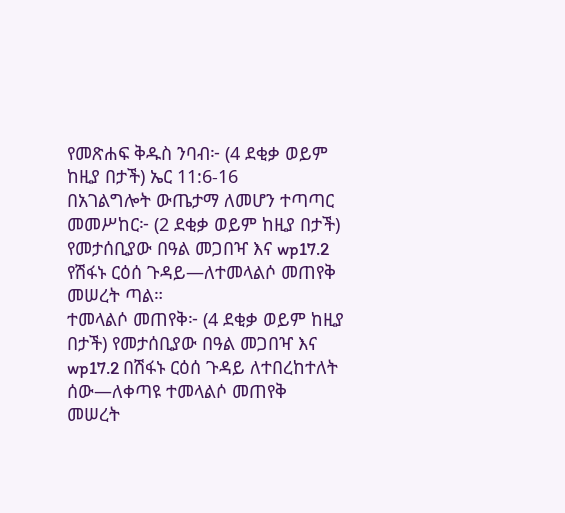የመጽሐፍ ቅዱስ ንባብ፦ (4 ደቂቃ ወይም ከዚያ በታች) ኤር 11:6-16
በአገልግሎት ውጤታማ ለመሆን ተጣጣር
መመሥከር፦ (2 ደቂቃ ወይም ከዚያ በታች) የመታሰቢያው በዓል መጋበዣ እና wp17.2 የሽፋኑ ርዕሰ ጉዳይ—ለተመላልሶ መጠየቅ መሠረት ጣል።
ተመላልሶ መጠየቅ፦ (4 ደቂቃ ወይም ከዚያ በታች) የመታሰቢያው በዓል መጋበዣ እና wp17.2 በሽፋኑ ርዕሰ ጉዳይ ለተበረከተለት ሰው—ለቀጣዩ ተመላልሶ መጠየቅ መሠረት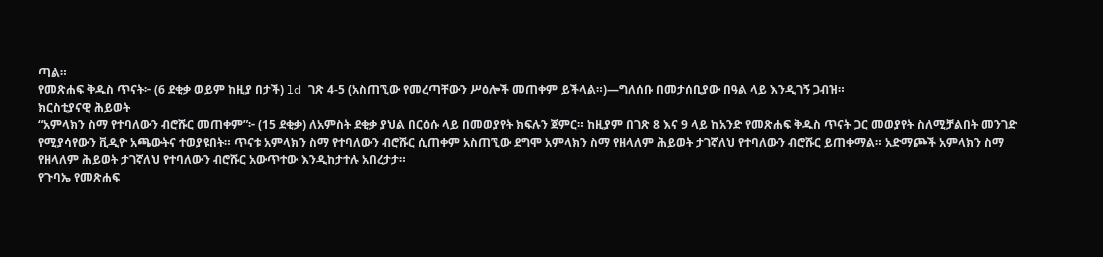ጣል።
የመጽሐፍ ቅዱስ ጥናት፦ (6 ደቂቃ ወይም ከዚያ በታች) ld ገጽ 4-5 (አስጠኚው የመረጣቸውን ሥዕሎች መጠቀም ይችላል።)—ግለሰቡ በመታሰቢያው በዓል ላይ እንዲገኝ ጋብዝ።
ክርስቲያናዊ ሕይወት
“አምላክን ስማ የተባለውን ብሮሹር መጠቀም”፦ (15 ደቂቃ) ለአምስት ደቂቃ ያህል በርዕሱ ላይ በመወያየት ክፍሉን ጀምር። ከዚያም በገጽ 8 እና 9 ላይ ከአንድ የመጽሐፍ ቅዱስ ጥናት ጋር መወያየት ስለሚቻልበት መንገድ የሚያሳየውን ቪዲዮ አጫውትና ተወያዩበት። ጥናቱ አምላክን ስማ የተባለውን ብሮሹር ሲጠቀም አስጠኚው ደግሞ አምላክን ስማ የዘላለም ሕይወት ታገኛለህ የተባለውን ብሮሹር ይጠቀማል። አድማጮች አምላክን ስማ የዘላለም ሕይወት ታገኛለህ የተባለውን ብሮሹር አውጥተው እንዲከታተሉ አበረታታ።
የጉባኤ የመጽሐፍ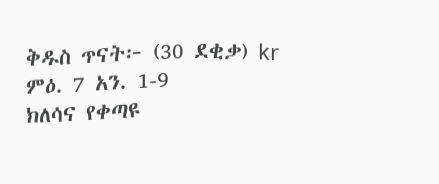ቅዱስ ጥናት፦ (30 ደቂቃ) kr ምዕ. 7 አን. 1-9
ክለሳና የቀጣዩ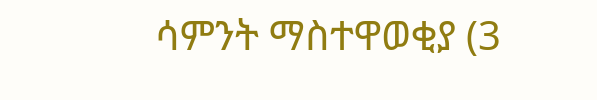ሳምንት ማስተዋወቂያ (3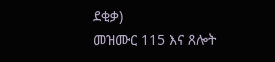ደቂቃ)
መዝሙር 115 እና ጸሎት